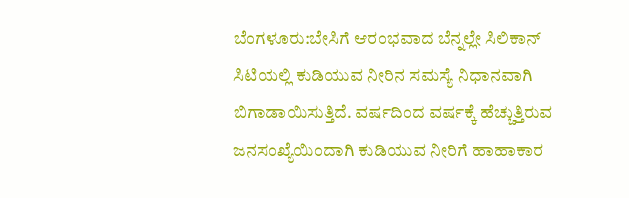ಬೆಂಗಳೂರು:ಬೇಸಿಗೆ ಆರಂಭವಾದ ಬೆನ್ನಲ್ಲೇ ಸಿಲಿಕಾನ್ ಸಿಟಿಯಲ್ಲಿ ಕುಡಿಯುವ ನೀರಿನ ಸಮಸ್ಯೆ ನಿಧಾನವಾಗಿ ಬಿಗಾಡಾಯಿಸುತ್ತಿದೆ. ವರ್ಷದಿಂದ ವರ್ಷಕ್ಕೆ ಹೆಚ್ಚುತ್ತಿರುವ ಜನಸಂಖ್ಯೆಯಿಂದಾಗಿ ಕುಡಿಯುವ ನೀರಿಗೆ ಹಾಹಾಕಾರ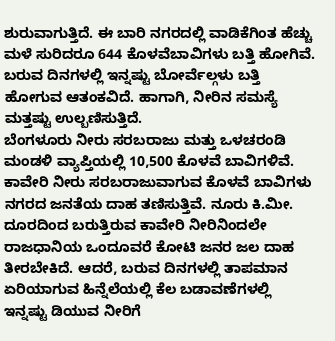ಶುರುವಾಗುತ್ತಿದೆ. ಈ ಬಾರಿ ನಗರದಲ್ಲಿ ವಾಡಿಕೆಗಿಂತ ಹೆಚ್ಚು ಮಳೆ ಸುರಿದರೂ 644 ಕೊಳವೆಬಾವಿಗಳು ಬತ್ತಿ ಹೋಗಿವೆ. ಬರುವ ದಿನಗಳಲ್ಲಿ ಇನ್ನಷ್ಟು ಬೋರ್ವೆಲ್ಗಳು ಬತ್ತಿ ಹೋಗುವ ಆತಂಕವಿದೆ. ಹಾಗಾಗಿ, ನೀರಿನ ಸಮಸ್ಯೆ ಮತ್ತಷ್ಟು ಉಲ್ಬಣಿಸುತ್ತಿದೆ.
ಬೆಂಗಳೂರು ನೀರು ಸರಬರಾಜು ಮತ್ತು ಒಳಚರಂಡಿ ಮಂಡಳಿ ವ್ಯಾಪ್ತಿಯಲ್ಲಿ 10,500 ಕೊಳವೆ ಬಾವಿಗಳಿವೆ. ಕಾವೇರಿ ನೀರು ಸರಬರಾಜುವಾಗುವ ಕೊಳವೆ ಬಾವಿಗಳು ನಗರದ ಜನತೆಯ ದಾಹ ತಣಿಸುತ್ತಿವೆ. ನೂರು ಕಿ.ಮೀ. ದೂರದಿಂದ ಬರುತ್ತಿರುವ ಕಾವೇರಿ ನೀರಿನಿಂದಲೇ ರಾಜಧಾನಿಯ ಒಂದೂವರೆ ಕೋಟಿ ಜನರ ಜಲ ದಾಹ ತೀರಬೇಕಿದೆ. ಆದರೆ, ಬರುವ ದಿನಗಳಲ್ಲಿ ತಾಪಮಾನ ಏರಿಯಾಗುವ ಹಿನ್ನೆಲೆಯಲ್ಲಿ ಕೆಲ ಬಡಾವಣೆಗಳಲ್ಲಿ ಇನ್ನಷ್ಟು ಡಿಯುವ ನೀರಿಗೆ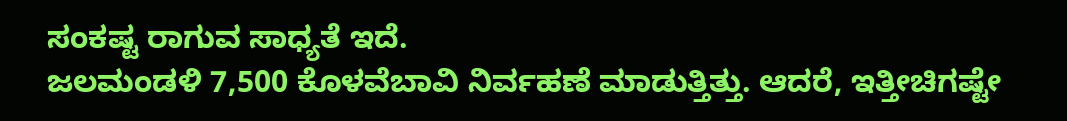ಸಂಕಷ್ಟ ರಾಗುವ ಸಾಧ್ಯತೆ ಇದೆ.
ಜಲಮಂಡಳಿ 7,500 ಕೊಳವೆಬಾವಿ ನಿರ್ವಹಣೆ ಮಾಡುತ್ತಿತ್ತು. ಆದರೆ, ಇತ್ತೀಚಿಗಷ್ಟೇ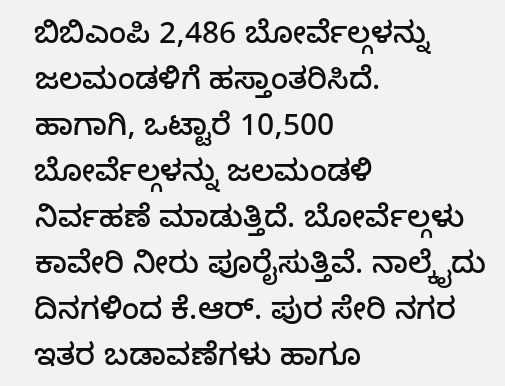ಬಿಬಿಎಂಪಿ 2,486 ಬೋರ್ವೆಲ್ಗಳನ್ನು ಜಲಮಂಡಳಿಗೆ ಹಸ್ತಾಂತರಿಸಿದೆ. ಹಾಗಾಗಿ, ಒಟ್ಟಾರೆ 10,500 ಬೋರ್ವೆಲ್ಗಳನ್ನು ಜಲಮಂಡಳಿ ನಿರ್ವಹಣೆ ಮಾಡುತ್ತಿದೆ. ಬೋರ್ವೆಲ್ಗಳು ಕಾವೇರಿ ನೀರು ಪೂರೈಸುತ್ತಿವೆ. ನಾಲ್ಕೈದು ದಿನಗಳಿಂದ ಕೆ.ಆರ್. ಪುರ ಸೇರಿ ನಗರ ಇತರ ಬಡಾವಣೆಗಳು ಹಾಗೂ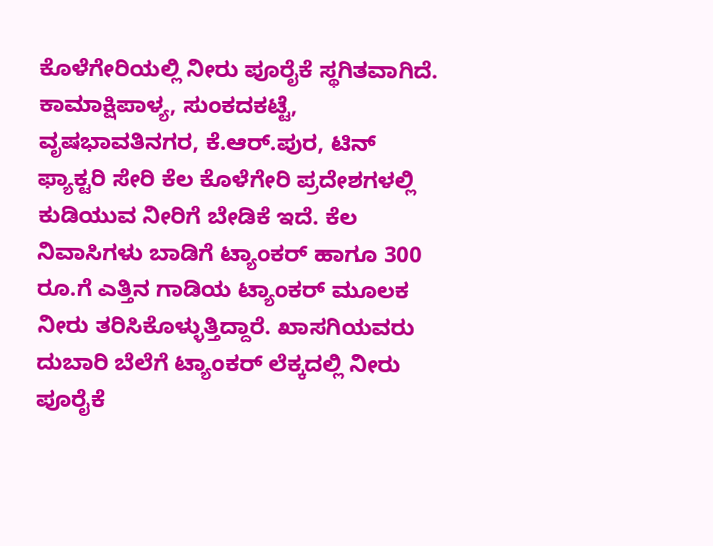ಕೊಳೆಗೇರಿಯಲ್ಲಿ ನೀರು ಪೂರೈಕೆ ಸ್ಥಗಿತವಾಗಿದೆ. ಕಾಮಾಕ್ಷಿಪಾಳ್ಯ, ಸುಂಕದಕಟ್ಟೆ, ವೃಷಭಾವತಿನಗರ, ಕೆ.ಆರ್.ಪುರ, ಟಿನ್ ಫ್ಯಾಕ್ಟರಿ ಸೇರಿ ಕೆಲ ಕೊಳೆಗೇರಿ ಪ್ರದೇಶಗಳಲ್ಲಿ ಕುಡಿಯುವ ನೀರಿಗೆ ಬೇಡಿಕೆ ಇದೆ. ಕೆಲ ನಿವಾಸಿಗಳು ಬಾಡಿಗೆ ಟ್ಯಾಂಕರ್ ಹಾಗೂ 300 ರೂ.ಗೆ ಎತ್ತಿನ ಗಾಡಿಯ ಟ್ಯಾಂಕರ್ ಮೂಲಕ ನೀರು ತರಿಸಿಕೊಳ್ಳುತ್ತಿದ್ದಾರೆ. ಖಾಸಗಿಯವರು ದುಬಾರಿ ಬೆಲೆಗೆ ಟ್ಯಾಂಕರ್ ಲೆಕ್ಕದಲ್ಲಿ ನೀರು ಪೂರೈಕೆ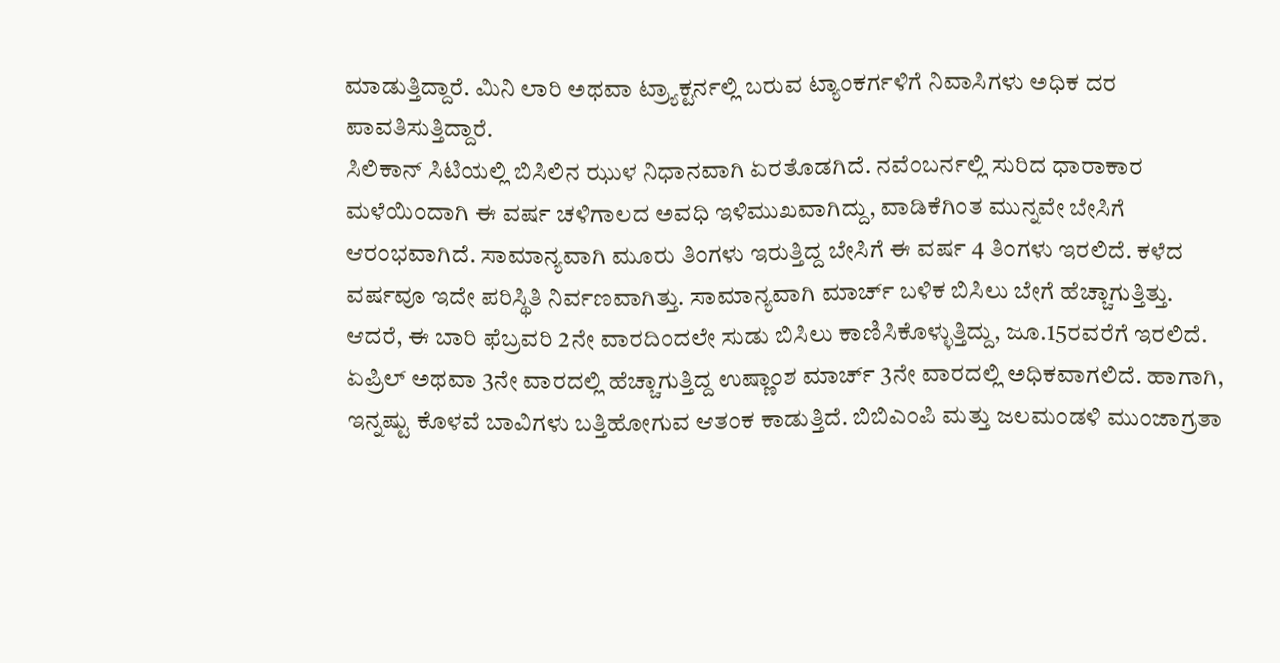ಮಾಡುತ್ತಿದ್ದಾರೆ. ಮಿನಿ ಲಾರಿ ಅಥವಾ ಟ್ರ್ಯಾಕ್ಟರ್ನಲ್ಲಿ ಬರುವ ಟ್ಯಾಂಕರ್ಗಳಿಗೆ ನಿವಾಸಿಗಳು ಅಧಿಕ ದರ ಪಾವತಿಸುತ್ತಿದ್ದಾರೆ.
ಸಿಲಿಕಾನ್ ಸಿಟಿಯಲ್ಲಿ ಬಿಸಿಲಿನ ಝುಳ ನಿಧಾನವಾಗಿ ಏರತೊಡಗಿದೆ. ನವೆಂಬರ್ನಲ್ಲಿ ಸುರಿದ ಧಾರಾಕಾರ ಮಳೆಯಿಂದಾಗಿ ಈ ವರ್ಷ ಚಳಿಗಾಲದ ಅವಧಿ ಇಳಿಮುಖವಾಗಿದ್ದು, ವಾಡಿಕೆಗಿಂತ ಮುನ್ನವೇ ಬೇಸಿಗೆ ಆರಂಭವಾಗಿದೆ. ಸಾಮಾನ್ಯವಾಗಿ ಮೂರು ತಿಂಗಳು ಇರುತ್ತಿದ್ದ ಬೇಸಿಗೆ ಈ ವರ್ಷ 4 ತಿಂಗಳು ಇರಲಿದೆ. ಕಳೆದ ವರ್ಷವೂ ಇದೇ ಪರಿಸ್ಥಿತಿ ನಿರ್ವಣವಾಗಿತ್ತು. ಸಾಮಾನ್ಯವಾಗಿ ಮಾರ್ಚ್ ಬಳಿಕ ಬಿಸಿಲು ಬೇಗೆ ಹೆಚ್ಚಾಗುತ್ತಿತ್ತು. ಆದರೆ, ಈ ಬಾರಿ ಫೆಬ್ರವರಿ 2ನೇ ವಾರದಿಂದಲೇ ಸುಡು ಬಿಸಿಲು ಕಾಣಿಸಿಕೊಳ್ಳುತ್ತಿದ್ದು, ಜೂ.15ರವರೆಗೆ ಇರಲಿದೆ. ಏಪ್ರಿಲ್ ಅಥವಾ 3ನೇ ವಾರದಲ್ಲಿ ಹೆಚ್ಚಾಗುತ್ತಿದ್ದ ಉಷ್ಣಾಂಶ ಮಾರ್ಚ್ 3ನೇ ವಾರದಲ್ಲಿ ಅಧಿಕವಾಗಲಿದೆ. ಹಾಗಾಗಿ, ಇನ್ನಷ್ಟು ಕೊಳವೆ ಬಾವಿಗಳು ಬತ್ತಿಹೋಗುವ ಆತಂಕ ಕಾಡುತ್ತಿದೆ. ಬಿಬಿಎಂಪಿ ಮತ್ತು ಜಲಮಂಡಳಿ ಮುಂಜಾಗ್ರತಾ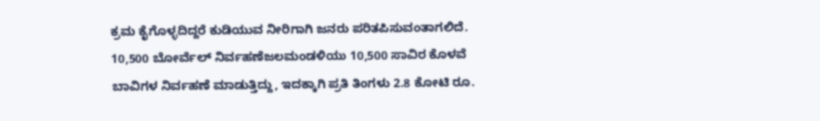ಕ್ರಮ ಕೈಗೊಳ್ಳದಿದ್ದರೆ ಕುಡಿಯುವ ನೀರಿಗಾಗಿ ಜನರು ಪರಿತಪಿಸುವಂತಾಗಲಿದೆ.
10,500 ಬೋರ್ವೆಲ್ ನಿರ್ವಹಣೆಜಲಮಂಡಳಿಯು 10,500 ಸಾವಿರ ಕೊಳವೆ ಬಾವಿಗಳ ನಿರ್ವಹಣೆ ಮಾಡುತ್ತಿದ್ದು, ಇದಕ್ಕಾಗಿ ಪ್ರತಿ ತಿಂಗಳು 2.8 ಕೋಟಿ ರೂ.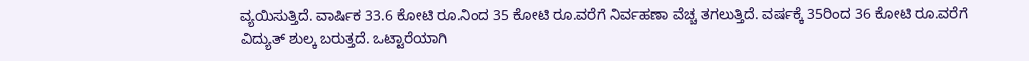ವ್ಯಯಿಸುತ್ತಿದೆ. ವಾರ್ಷಿಕ 33.6 ಕೋಟಿ ರೂ.ನಿಂದ 35 ಕೋಟಿ ರೂ.ವರೆಗೆ ನಿರ್ವಹಣಾ ವೆಚ್ಚ ತಗಲುತ್ತಿದೆ. ವರ್ಷಕ್ಕೆ 35ರಿಂದ 36 ಕೋಟಿ ರೂ.ವರೆಗೆ ವಿದ್ಯುತ್ ಶುಲ್ಕ ಬರುತ್ತದೆ. ಒಟ್ಟಾರೆಯಾಗಿ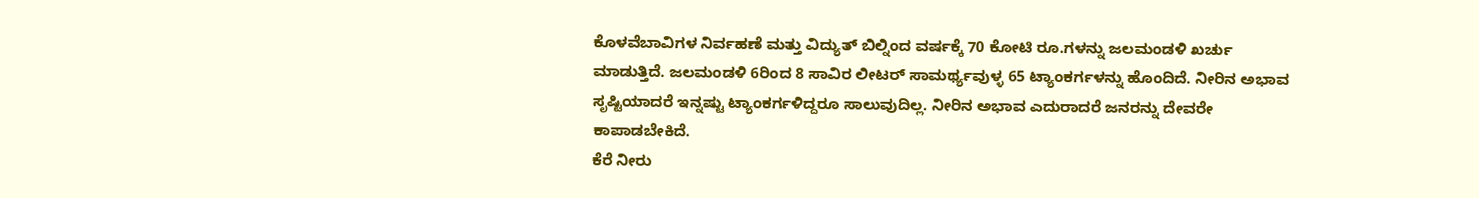ಕೊಳವೆಬಾವಿಗಳ ನಿರ್ವಹಣೆ ಮತ್ತು ವಿದ್ಯುತ್ ಬಿಲ್ನಿಂದ ವರ್ಷಕ್ಕೆ 70 ಕೋಟಿ ರೂ.ಗಳನ್ನು ಜಲಮಂಡಳಿ ಖರ್ಚು ಮಾಡುತ್ತಿದೆ. ಜಲಮಂಡಳಿ 6ರಿಂದ 8 ಸಾವಿರ ಲೀಟರ್ ಸಾಮರ್ಥ್ಯವುಳ್ಳ 65 ಟ್ಯಾಂಕರ್ಗಳನ್ನು ಹೊಂದಿದೆ. ನೀರಿನ ಅಭಾವ ಸೃಷ್ಟಿಯಾದರೆ ಇನ್ನಷ್ಟು ಟ್ಯಾಂಕರ್ಗಳಿದ್ದರೂ ಸಾಲುವುದಿಲ್ಲ. ನೀರಿನ ಅಭಾವ ಎದುರಾದರೆ ಜನರನ್ನು ದೇವರೇ ಕಾಪಾಡಬೇಕಿದೆ.
ಕೆರೆ ನೀರು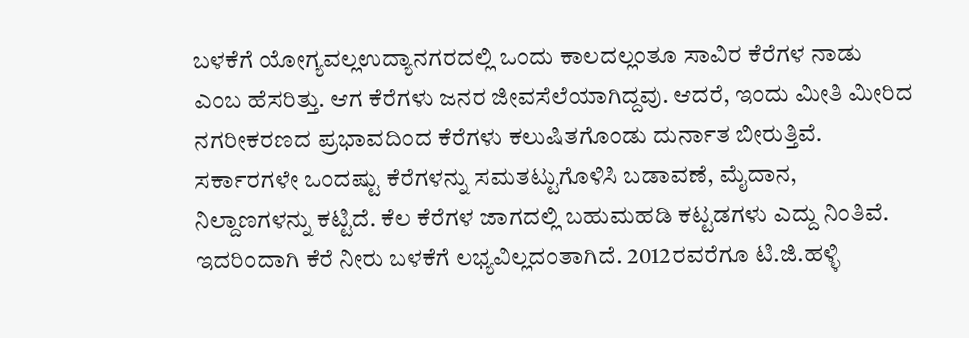ಬಳಕೆಗೆ ಯೋಗ್ಯವಲ್ಲಉದ್ಯಾನಗರದಲ್ಲಿ ಒಂದು ಕಾಲದಲ್ಲಂತೂ ಸಾವಿರ ಕೆರೆಗಳ ನಾಡು ಎಂಬ ಹೆಸರಿತ್ತು. ಆಗ ಕೆರೆಗಳು ಜನರ ಜೀವಸೆಲೆಯಾಗಿದ್ದವು. ಆದರೆ, ಇಂದು ಮೀತಿ ಮೀರಿದ ನಗರೀಕರಣದ ಪ್ರಭಾವದಿಂದ ಕೆರೆಗಳು ಕಲುಷಿತಗೊಂಡು ದುರ್ನಾತ ಬೀರುತ್ತಿವೆ. ಸರ್ಕಾರಗಳೇ ಒಂದಷ್ಟು ಕೆರೆಗಳನ್ನು ಸಮತಟ್ಟುಗೊಳಿಸಿ ಬಡಾವಣೆ, ಮೈದಾನ, ನಿಲ್ದಾಣಗಳನ್ನು ಕಟ್ಟಿದೆ. ಕೆಲ ಕೆರೆಗಳ ಜಾಗದಲ್ಲಿ ಬಹುಮಹಡಿ ಕಟ್ಟಡಗಳು ಎದ್ದು ನಿಂತಿವೆ. ಇದರಿಂದಾಗಿ ಕೆರೆ ನೀರು ಬಳಕೆಗೆ ಲಭ್ಯವಿಲ್ಲದಂತಾಗಿದೆ. 2012ರವರೆಗೂ ಟಿ.ಜಿ.ಹಳ್ಳಿ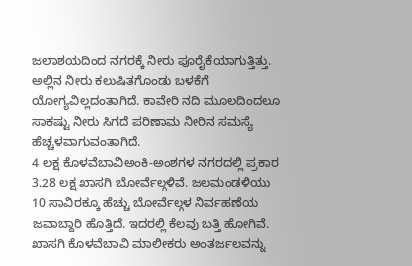ಜಲಾಶಯದಿಂದ ನಗರಕ್ಕೆ ನೀರು ಪೂರೈಕೆಯಾಗುತ್ತಿತ್ತು. ಅಲ್ಲಿನ ನೀರು ಕಲುಷಿತಗೊಂಡು ಬಳಕೆಗೆ ಯೋಗ್ಯವಿಲ್ಲದಂತಾಗಿದೆ. ಕಾವೇರಿ ನದಿ ಮೂಲದಿಂದಲೂ ಸಾಕಷ್ಟು ನೀರು ಸಿಗದೆ ಪರಿಣಾಮ ನೀರಿನ ಸಮಸ್ಯೆ ಹೆಚ್ಚಳವಾಗುವಂತಾಗಿದೆ.
4 ಲಕ್ಷ ಕೊಳವೆಬಾವಿಅಂಕಿ-ಅಂಶಗಳ ನಗರದಲ್ಲಿ ಪ್ರಕಾರ 3.28 ಲಕ್ಷ ಖಾಸಗಿ ಬೋರ್ವೆಲ್ಗಳಿವೆ. ಜಲಮಂಡಳಿಯು 10 ಸಾವಿರಕ್ಕೂ ಹೆಚ್ಚು ಬೋರ್ವೆಲ್ಗಳ ನಿರ್ವಹಣೆಯ ಜವಾಬ್ದಾರಿ ಹೊತ್ತಿದೆ. ಇದರಲ್ಲಿ ಕೆಲವು ಬತ್ತಿ ಹೋಗಿವೆ. ಖಾಸಗಿ ಕೊಳವೆಬಾವಿ ಮಾಲೀಕರು ಅಂತರ್ಜಲವನ್ನು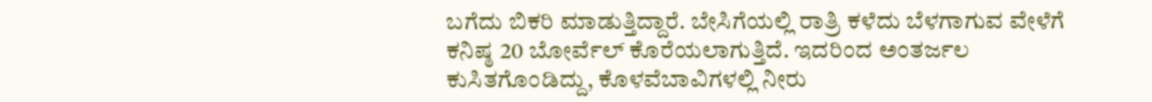ಬಗೆದು ಬಿಕರಿ ಮಾಡುತ್ತಿದ್ದಾರೆ. ಬೇಸಿಗೆಯಲ್ಲಿ ರಾತ್ರಿ ಕಳೆದು ಬೆಳಗಾಗುವ ವೇಳೆಗೆ ಕನಿಷ್ಠ 20 ಬೋರ್ವೆಲ್ ಕೊರೆಯಲಾಗುತ್ತಿದೆ. ಇದರಿಂದ ಅಂತರ್ಜಲ ಕುಸಿತಗೊಂಡಿದ್ದು, ಕೊಳವೆಬಾವಿಗಳಲ್ಲಿ ನೀರು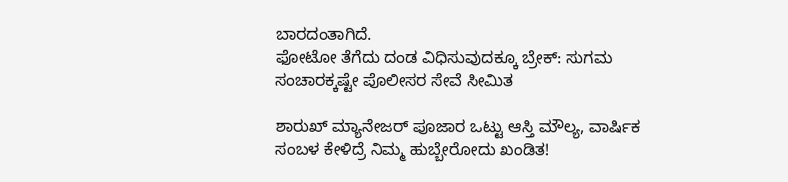ಬಾರದಂತಾಗಿದೆ.
ಫೋಟೋ ತೆಗೆದು ದಂಡ ವಿಧಿಸುವುದಕ್ಕೂ ಬ್ರೇಕ್: ಸುಗಮ ಸಂಚಾರಕ್ಕಷ್ಟೇ ಪೊಲೀಸರ ಸೇವೆ ಸೀಮಿತ

ಶಾರುಖ್ ಮ್ಯಾನೇಜರ್ ಪೂಜಾರ ಒಟ್ಟು ಆಸ್ತಿ ಮೌಲ್ಯ, ವಾರ್ಷಿಕ ಸಂಬಳ ಕೇಳಿದ್ರೆ ನಿಮ್ಮ ಹುಬ್ಬೇರೋದು ಖಂಡಿತ!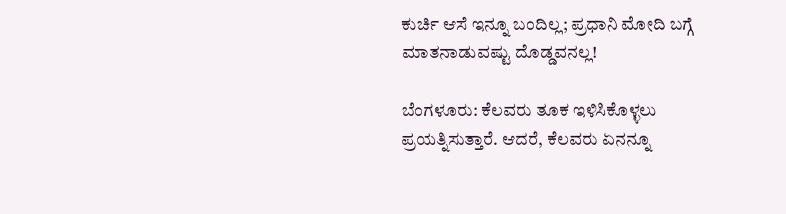ಕುರ್ಚಿ ಆಸೆ ಇನ್ನೂ ಬಂದಿಲ್ಲ; ಪ್ರಧಾನಿ ಮೋದಿ ಬಗ್ಗೆ ಮಾತನಾಡುವಷ್ಟು ದೊಡ್ಡವನಲ್ಲ!

ಬೆಂಗಳೂರು: ಕೆಲವರು ತೂಕ ಇಳಿಸಿಕೊಳ್ಳಲು ಪ್ರಯತ್ನಿಸುತ್ತಾರೆ. ಆದರೆ, ಕೆಲವರು ಏನನ್ನೂ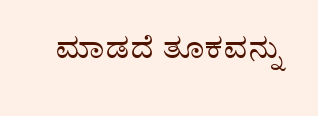ಮಾಡದೆ ತೂಕವನ್ನು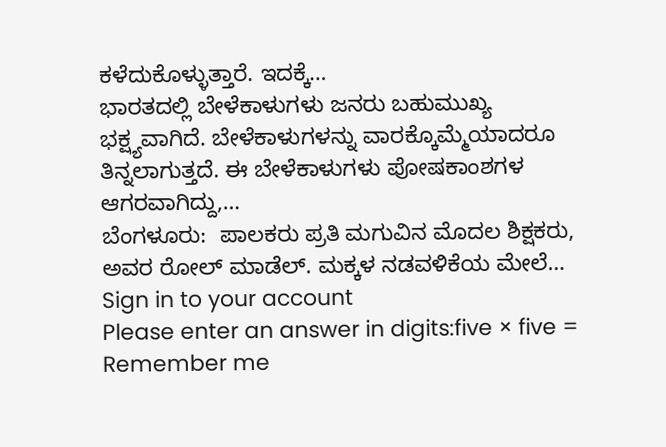ಕಳೆದುಕೊಳ್ಳುತ್ತಾರೆ. ಇದಕ್ಕೆ…
ಭಾರತದಲ್ಲಿ ಬೇಳೆಕಾಳುಗಳು ಜನರು ಬಹುಮುಖ್ಯ ಭಕ್ಷ್ಯವಾಗಿದೆ. ಬೇಳೆಕಾಳುಗಳನ್ನು ವಾರಕ್ಕೊಮ್ಮೆಯಾದರೂ ತಿನ್ನಲಾಗುತ್ತದೆ. ಈ ಬೇಳೆಕಾಳುಗಳು ಪೋಷಕಾಂಶಗಳ ಆಗರವಾಗಿದ್ದು,…
ಬೆಂಗಳೂರು:  ಪಾಲಕರು ಪ್ರತಿ ಮಗುವಿನ ಮೊದಲ ಶಿಕ್ಷಕರು, ಅವರ ರೋಲ್ ಮಾಡೆಲ್. ಮಕ್ಕಳ ನಡವಳಿಕೆಯ ಮೇಲೆ…
Sign in to your account
Please enter an answer in digits:five × five =
Remember me